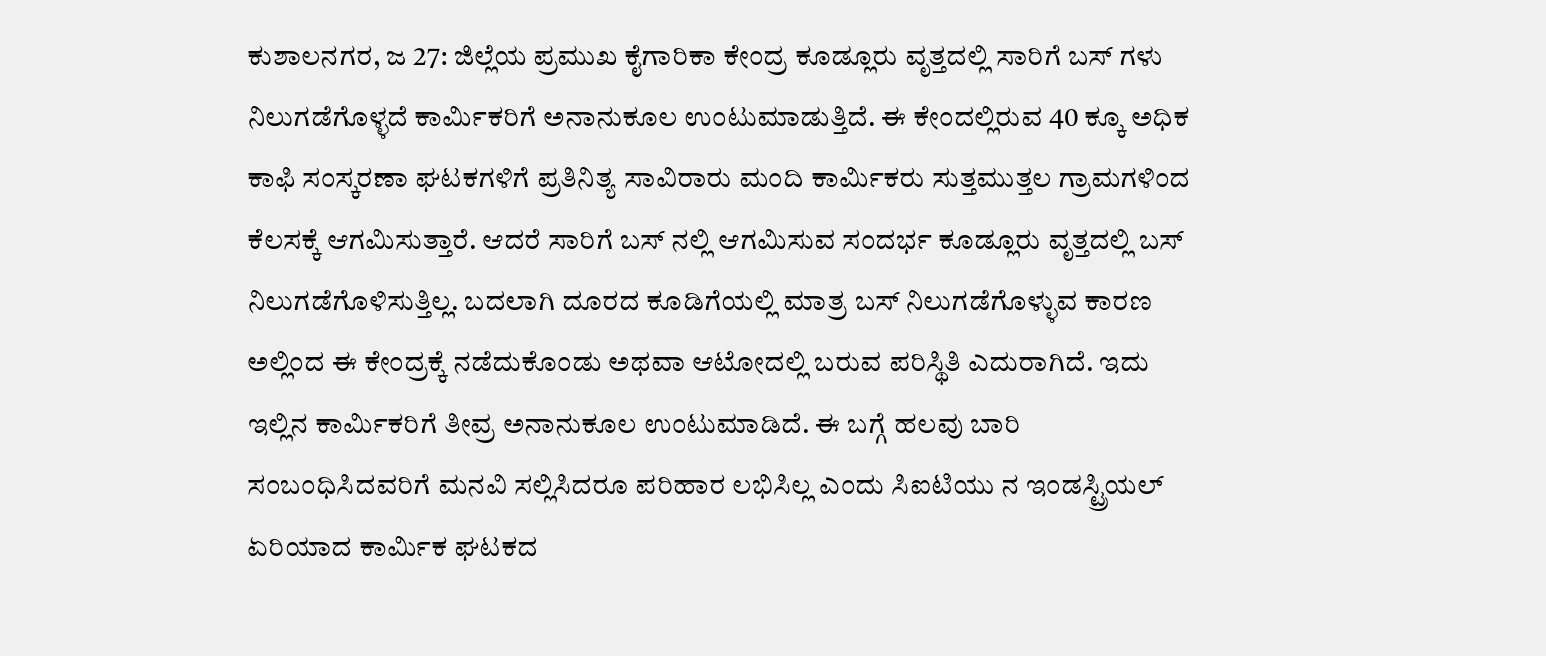ಕುಶಾಲನಗರ, ಜ 27: ಜಿಲ್ಲೆಯ ಪ್ರಮುಖ ಕೈಗಾರಿಕಾ ಕೇಂದ್ರ ಕೂಡ್ಲೂರು ವೃತ್ತದಲ್ಲಿ ಸಾರಿಗೆ ಬಸ್ ಗಳು ನಿಲುಗಡೆಗೊಳ್ಳದೆ ಕಾರ್ಮಿಕರಿಗೆ ಅನಾನುಕೂಲ ಉಂಟುಮಾಡುತ್ತಿದೆ. ಈ ಕೇಂದಲ್ಲಿರುವ 40 ಕ್ಕೂ ಅಧಿಕ ಕಾಫಿ ಸಂಸ್ಕರಣಾ ಘಟಕಗಳಿಗೆ ಪ್ರತಿನಿತ್ಯ ಸಾವಿರಾರು ಮಂದಿ ಕಾರ್ಮಿಕರು ಸುತ್ತಮುತ್ತಲ ಗ್ರಾಮಗಳಿಂದ ಕೆಲಸಕ್ಕೆ ಆಗಮಿಸುತ್ತಾರೆ. ಆದರೆ ಸಾರಿಗೆ ಬಸ್ ನಲ್ಲಿ ಆಗಮಿಸುವ ಸಂದರ್ಭ ಕೂಡ್ಲೂರು ವೃತ್ತದಲ್ಲಿ ಬಸ್ ನಿಲುಗಡೆಗೊಳಿಸುತ್ತಿಲ್ಲ. ಬದಲಾಗಿ ದೂರದ ಕೂಡಿಗೆಯಲ್ಲಿ ಮಾತ್ರ ಬಸ್ ನಿಲುಗಡೆಗೊಳ್ಳುವ ಕಾರಣ ಅಲ್ಲಿಂದ ಈ ಕೇಂದ್ರಕ್ಕೆ ನಡೆದುಕೊಂಡು ಅಥವಾ ಆಟೋದಲ್ಲಿ ಬರುವ ಪರಿಸ್ಥಿತಿ ಎದುರಾಗಿದೆ. ಇದು ಇಲ್ಲಿನ ಕಾರ್ಮಿಕರಿಗೆ ತೀವ್ರ ಅನಾನುಕೂಲ ಉಂಟುಮಾಡಿದೆ. ಈ ಬಗ್ಗೆ ಹಲವು ಬಾರಿ ಸಂಬಂಧಿಸಿದವರಿಗೆ ಮನವಿ ಸಲ್ಲಿಸಿದರೂ ಪರಿಹಾರ ಲಭಿಸಿಲ್ಲ ಎಂದು ಸಿಐಟಿಯು ನ ಇಂಡಸ್ಟ್ರಿಯಲ್ ಏರಿಯಾದ ಕಾರ್ಮಿಕ ಘಟಕದ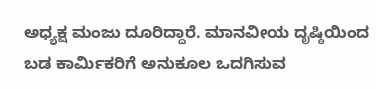ಅಧ್ಯಕ್ಷ ಮಂಜು ದೂರಿದ್ದಾರೆ. ಮಾನವೀಯ ದೃಷ್ಠಿಯಿಂದ ಬಡ ಕಾರ್ಮಿಕರಿಗೆ ಅನುಕೂಲ ಒದಗಿಸುವ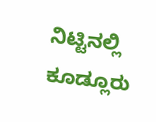ನಿಟ್ಟಿನಲ್ಲಿ ಕೂಡ್ಲೂರು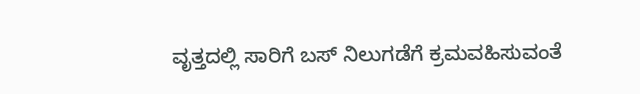ವೃತ್ತದಲ್ಲಿ ಸಾರಿಗೆ ಬಸ್ ನಿಲುಗಡೆಗೆ ಕ್ರಮವಹಿಸುವಂತೆ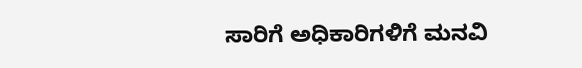ಸಾರಿಗೆ ಅಧಿಕಾರಿಗಳಿಗೆ ಮನವಿ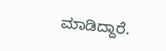ಮಾಡಿದ್ದಾರೆ.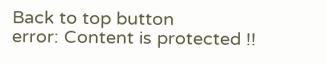Back to top button
error: Content is protected !!